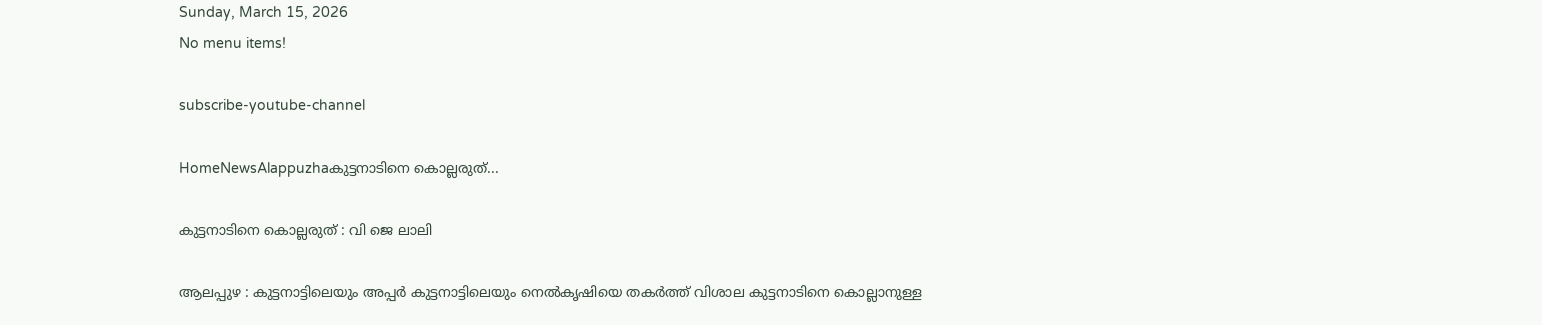Sunday, March 15, 2026
No menu items!

subscribe-youtube-channel

HomeNewsAlappuzhaകുട്ടനാടിനെ കൊല്ലരുത്...

കുട്ടനാടിനെ കൊല്ലരുത് : വി ജെ ലാലി

ആലപ്പുഴ : കുട്ടനാട്ടിലെയും അപ്പർ കുട്ടനാട്ടിലെയും നെൽകൃഷിയെ തകർത്ത് വിശാല കുട്ടനാടിനെ കൊല്ലാനുള്ള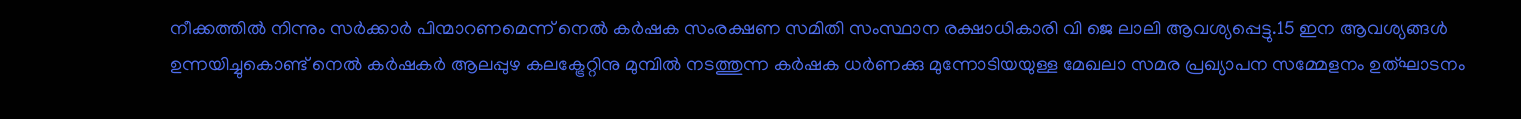നീക്കത്തിൽ നിന്നും സർക്കാർ പിന്മാറണമെന്ന് നെൽ കർഷക സംരക്ഷണ സമിതി സംസ്ഥാന രക്ഷാധികാരി വി ജെ ലാലി ആവശ്യപ്പെട്ടു.15 ഇന ആവശ്യങ്ങൾ ഉന്നയിച്ചുകൊണ്ട് നെൽ കർഷകർ ആലപ്പുഴ കലക്ട്രേറ്റിനു മുമ്പിൽ നടത്തുന്ന കർഷക ധർണക്കു മുന്നോടിയയുള്ള മേഖലാ സമര പ്രഖ്യാപന സമ്മേളനം ഉത്ഘാടനം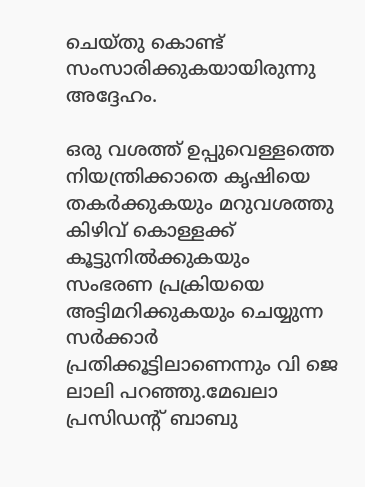ചെയ്തു കൊണ്ട് സംസാരിക്കുകയായിരുന്നു അദ്ദേഹം.

ഒരു വശത്ത് ഉപ്പുവെള്ളത്തെ നിയന്ത്രിക്കാതെ കൃഷിയെ തകർക്കുകയും മറുവശത്തു കിഴിവ് കൊള്ളക്ക് കൂട്ടുനിൽക്കുകയും സംഭരണ പ്രക്രിയയെ അട്ടിമറിക്കുകയും ചെയ്യുന്ന സർക്കാർ പ്രതിക്കൂട്ടിലാണെന്നും വി ജെ ലാലി പറഞ്ഞു.മേഖലാ പ്രസിഡന്റ്‌ ബാബു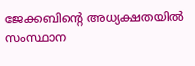ജേക്കബിന്റെ അധ്യക്ഷതയിൽ സംസ്ഥാന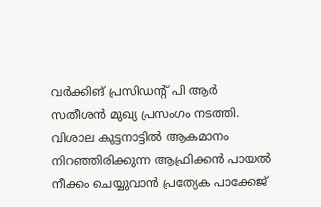വർക്കിങ് പ്രസിഡന്റ്‌ പി ആർ സതീശൻ മുഖ്യ പ്രസംഗം നടത്തി. വിശാല കുട്ടനാട്ടിൽ ആകമാനം നിറഞ്ഞിരിക്കുന്ന ആഫ്രിക്കൻ പായൽ നീക്കം ചെയ്യുവാൻ പ്രത്യേക പാക്കേജ്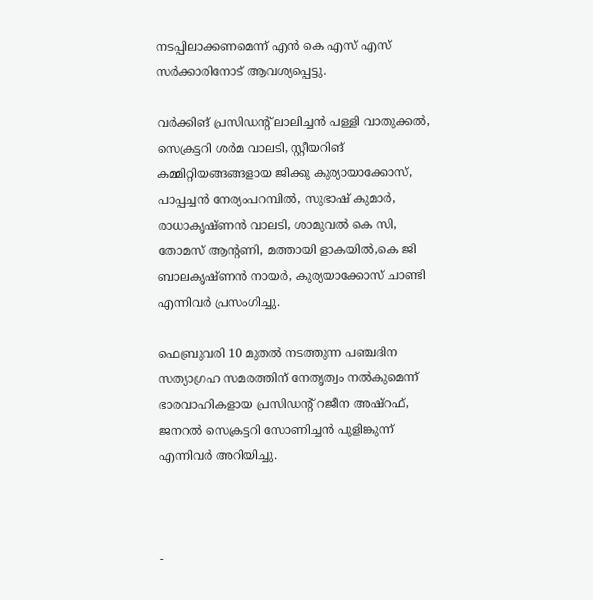നടപ്പിലാക്കണമെന്ന് എൻ കെ എസ് എസ് സർക്കാരിനോട് ആവശ്യപ്പെട്ടു.

വർക്കിങ് പ്രസിഡന്റ്‌ ലാലിച്ചൻ പള്ളി വാതുക്കൽ, സെക്രട്ടറി ശർമ വാലടി, സ്റ്റീയറിങ് കമ്മിറ്റിയങ്ങങ്ങളായ ജിക്കു കുര്യായാക്കോസ്, പാപ്പച്ചൻ നേര്യംപറമ്പിൽ, സുഭാഷ് കുമാർ, രാധാകൃഷ്ണൻ വാലടി, ശാമുവൽ കെ സി, തോമസ് ആന്റണി, മത്തായി ളാകയിൽ,കെ ജി ബാലകൃഷ്ണൻ നായർ, കുര്യയാക്കോസ് ചാണ്ടി എന്നിവർ പ്രസംഗിച്ചു.

ഫെബ്രുവരി 10 മുതൽ നടത്തുന്ന പഞ്ചദിന സത്യാഗ്രഹ സമരത്തിന് നേതൃത്വം നൽകുമെന്ന് ഭാരവാഹികളായ പ്രസിഡന്റ്‌ റജീന അഷ്‌റഫ്, ജനറൽ സെക്രട്ടറി സോണിച്ചൻ പുളിങ്കുന്ന് എന്നിവർ അറിയിച്ചു.



-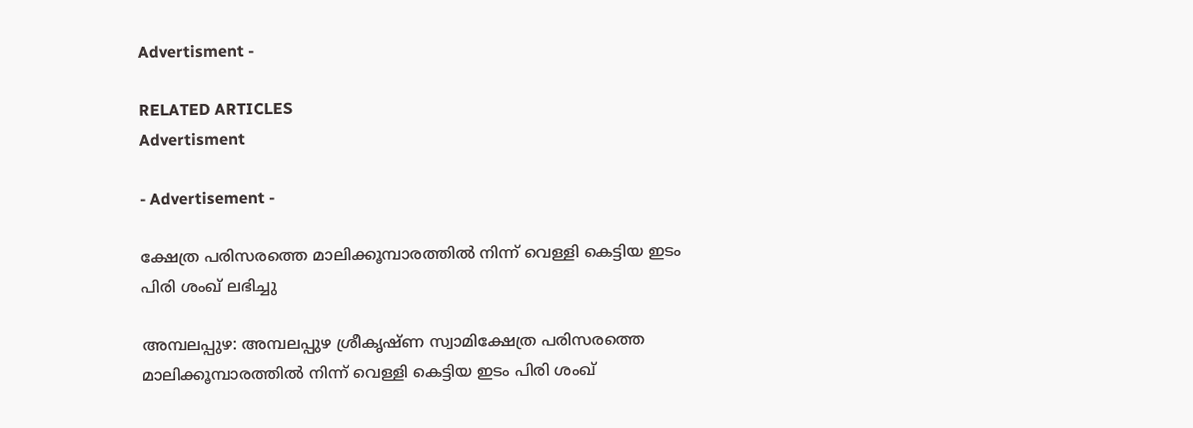Advertisment -

RELATED ARTICLES
Advertisment

- Advertisement -

ക്ഷേത്ര പരിസരത്തെ മാലിക്കൂമ്പാരത്തിൽ നിന്ന് വെള്ളി കെട്ടിയ ഇടം പിരി ശംഖ് ലഭിച്ചു

അമ്പലപ്പുഴ: അമ്പലപ്പുഴ ശ്രീകൃഷ്ണ സ്വാമിക്ഷേത്ര പരിസരത്തെ മാലിക്കൂമ്പാരത്തിൽ നിന്ന് വെള്ളി കെട്ടിയ ഇടം പിരി ശംഖ്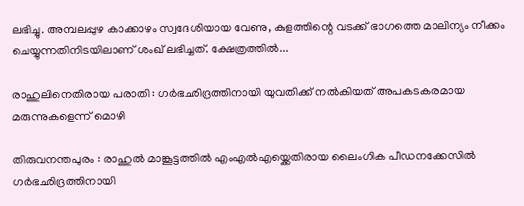ലഭിച്ചു. അമ്പലപ്പുഴ കാക്കാഴം സ്വദേശിയായ വേണു, കുളത്തിന്റെ വടക്ക് ഭാഗത്തെ മാലിന്യം നീക്കം ചെയ്യുന്നതിനിടയിലാണ് ശംഖ് ലഭിച്ചത്. ക്ഷേത്രത്തിൽ...

രാഹുലിനെതിരായ പരാതി : ഗർഭഛിദ്രത്തിനായി യുവതിക്ക് നൽകിയത് അപകടകരമായ മരുന്നുകളെന്ന് മൊഴി

തിരുവനന്തപുരം : രാഹുൽ മാങ്കൂട്ടത്തിൽ എംഎൽഎയ്ക്കെതിരായ ലൈംഗിക പീഡനക്കേസിൽ ഗർഭഛിദ്രത്തിനായി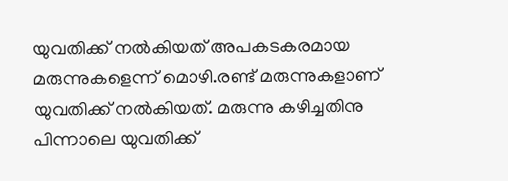യുവതിക്ക് നൽകിയത് അപകടകരമായ മരുന്നുകളെന്ന് മൊഴി.രണ്ട് മരുന്നുകളാണ് യുവതിക്ക് നൽകിയത്. മരുന്നു കഴിച്ചതിനു പിന്നാലെ യുവതിക്ക്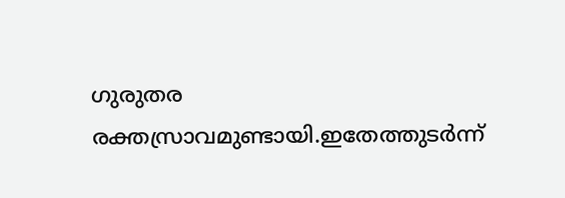ഗുരുതര രക്തസ്രാവമുണ്ടായി.ഇതേത്തുടർന്ന്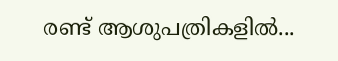രണ്ട് ആശുപത്രികളിൽ...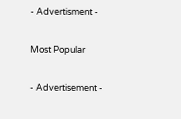- Advertisment -

Most Popular

- Advertisement -